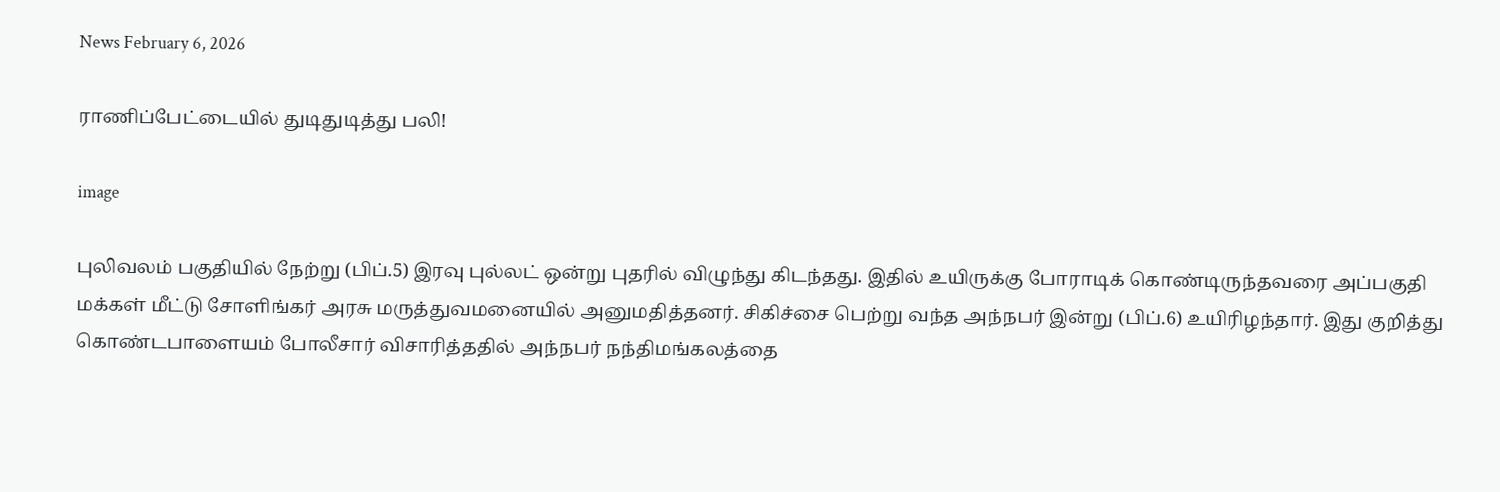News February 6, 2026

ராணிப்பேட்டையில் துடிதுடித்து பலி!

image

புலிவலம் பகுதியில் நேற்று (பிப்.5) இரவு புல்லட் ஒன்று புதரில் விழுந்து கிடந்தது. இதில் உயிருக்கு போராடிக் கொண்டிருந்தவரை அப்பகுதி மக்கள் மீட்டு சோளிங்கர் அரசு மருத்துவமனையில் அனுமதித்தனர். சிகிச்சை பெற்று வந்த அந்நபர் இன்று (பிப்.6) உயிரிழந்தார். இது குறித்து கொண்டபாளையம் போலீசார் விசாரித்ததில் அந்நபர் நந்திமங்கலத்தை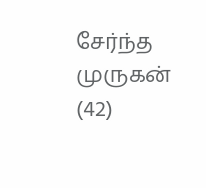சேர்ந்த முருகன் (42)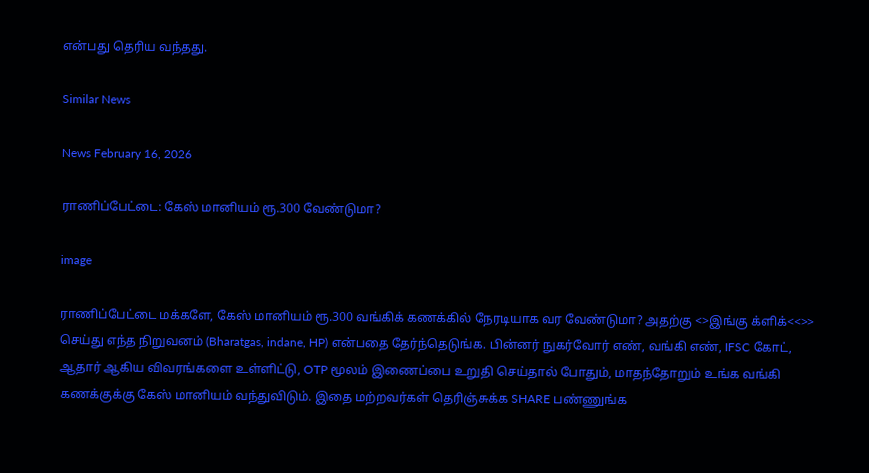என்பது தெரிய வந்தது.

Similar News

News February 16, 2026

ராணிப்பேட்டை: கேஸ் மானியம் ரூ.300 வேண்டுமா?

image

ராணிப்பேட்டை மக்களே, கேஸ் மானியம் ரூ.300 வங்கிக் கணக்கில் நேரடியாக வர வேண்டுமா? அதற்கு <>இங்கு க்ளிக்<<>> செய்து எந்த நிறுவனம் (Bharatgas, indane, HP) என்பதை தேர்ந்தெடுங்க. பின்னர் நுகர்வோர் எண், வங்கி எண், IFSC கோட், ஆதார் ஆகிய விவரங்களை உள்ளிட்டு, OTP மூலம் இணைப்பை உறுதி செய்தால் போதும், மாதந்தோறும் உங்க வங்கி கணக்குக்கு கேஸ் மானியம் வந்துவிடும். இதை மற்றவர்கள் தெரிஞ்சுக்க SHARE பண்ணுங்க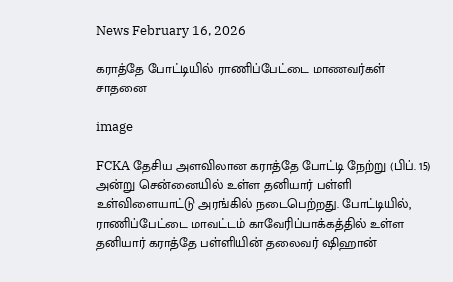News February 16, 2026

கராத்தே போட்டியில் ராணிப்பேட்டை மாணவர்கள் சாதனை

image

FCKA தேசிய அளவிலான கராத்தே போட்டி நேற்று (பிப். 15) அன்று சென்னையில் உள்ள தனியார் பள்ளி உள்விளையாட்டு அரங்கில் நடைபெற்றது. போட்டியில், ராணிப்பேட்டை மாவட்டம் காவேரிப்பாக்கத்தில் உள்ள தனியார் கராத்தே பள்ளியின் தலைவர் ஷிஹான்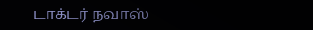டாக்டர் நவாஸ்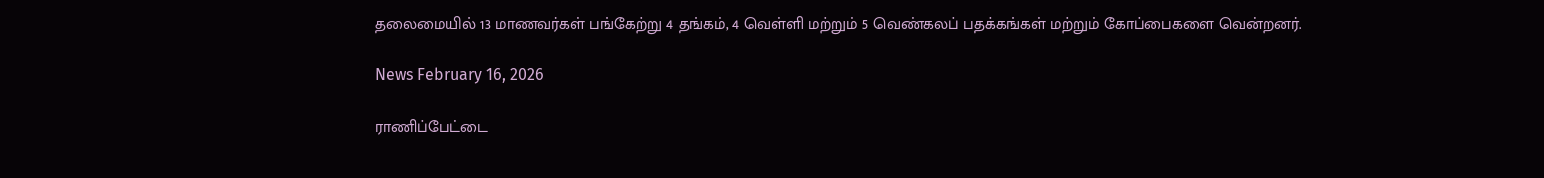தலைமையில் 13 மாணவர்கள் பங்கேற்று 4 தங்கம், 4 வெள்ளி மற்றும் 5 வெண்கலப் பதக்கங்கள் மற்றும் கோப்பைகளை வென்றனர்.

News February 16, 2026

ராணிப்பேட்டை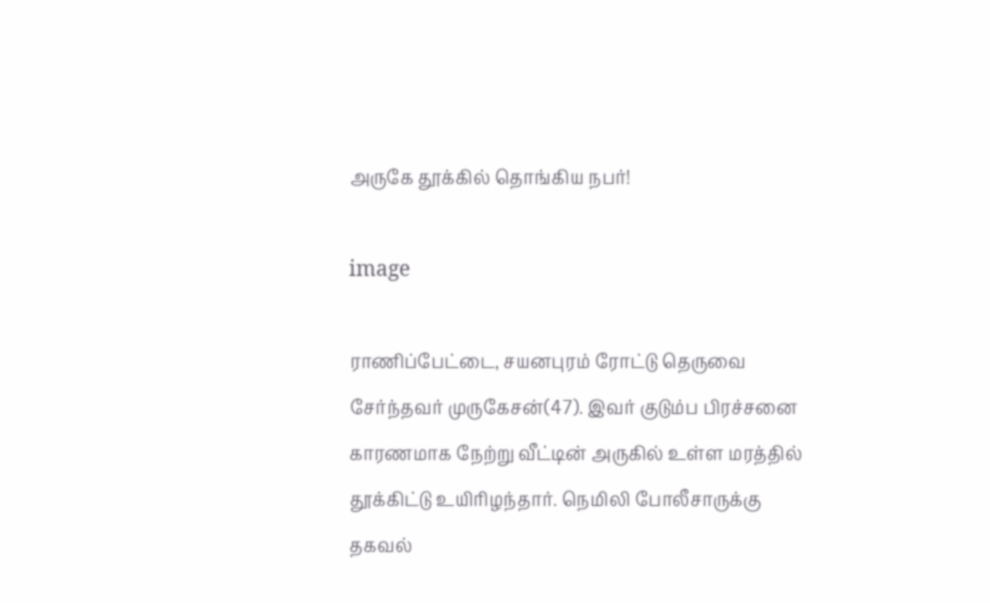அருகே தூக்கில் தொங்கிய நபர்!

image

ராணிப்பேட்டை, சயனபுரம் ரோட்டு தெருவை சேர்ந்தவர் முருகேசன்(47). இவர் குடும்ப பிரச்சனை காரணமாக நேற்று வீட்டின் அருகில் உள்ள மரத்தில் தூக்கிட்டு உயிரிழந்தார். நெமிலி போலீசாருக்கு தகவல்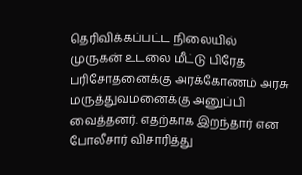தெரிவிக்கப்பட்ட நிலையில் முருகன் உடலை மீட்டு பிரேத பரிசோதனைக்கு அரக்கோணம் அரசு மருத்துவமனைக்கு அனுப்பி வைத்தனர். எதற்காக இறந்தார் என போலீசார் விசாரித்து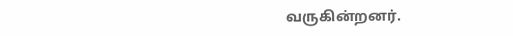வருகின்றனர்.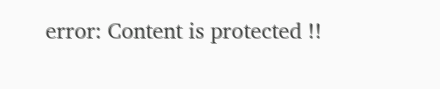error: Content is protected !!